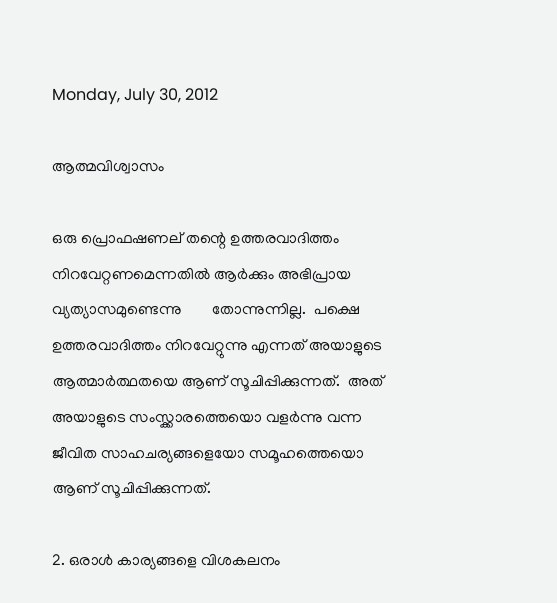Monday, July 30, 2012

ആത്മവിശ്വാസം

ഒരു പ്രൊഫഷണല് തന്റെ ഉത്തരവാദിത്തം നിറവേറ്റണമെന്നതില്‍ ആര്‍ക്കും അഭിപ്രായ വ്യത്യാസമുണ്ടെന്നു        തോന്നുന്നില്ല.  പക്ഷെ ഉത്തരവാദിത്തം നിറവേറ്റുന്നു എന്നത് അയാളുടെ ആത്മാര്‍ത്ഥതയെ ആണ് സൂചിപ്പിക്കുന്നത്.  അത് അയാളുടെ സംസ്ക്കാരത്തെയൊ വളര്‍ന്നു വന്ന ജീവിത സാഹചര്യങ്ങളെയോ സമൂഹത്തെയൊ ആണ് സൂചിപ്പിക്കുന്നത്.

2. ഒരാള്‍ കാര്യങ്ങളെ വിശകലനം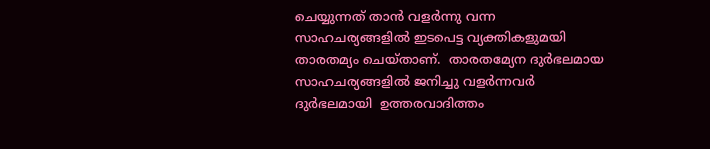ചെയ്യുന്നത് താന്‍ വളര്‍ന്നു വന്ന സാഹചര്യങ്ങളില്‍ ഇടപെട്ട വ്യക്തികളുമയി താരതമ്യം ചെയ്താണ്.  താരതമ്യേന ദുര്‍ഭലമായ സാഹചര്യങ്ങളില്‍ ജനിച്ചു വളര്‍ന്നവര്‍ ദുര്‍ഭലമായി  ഉത്തരവാദിത്തം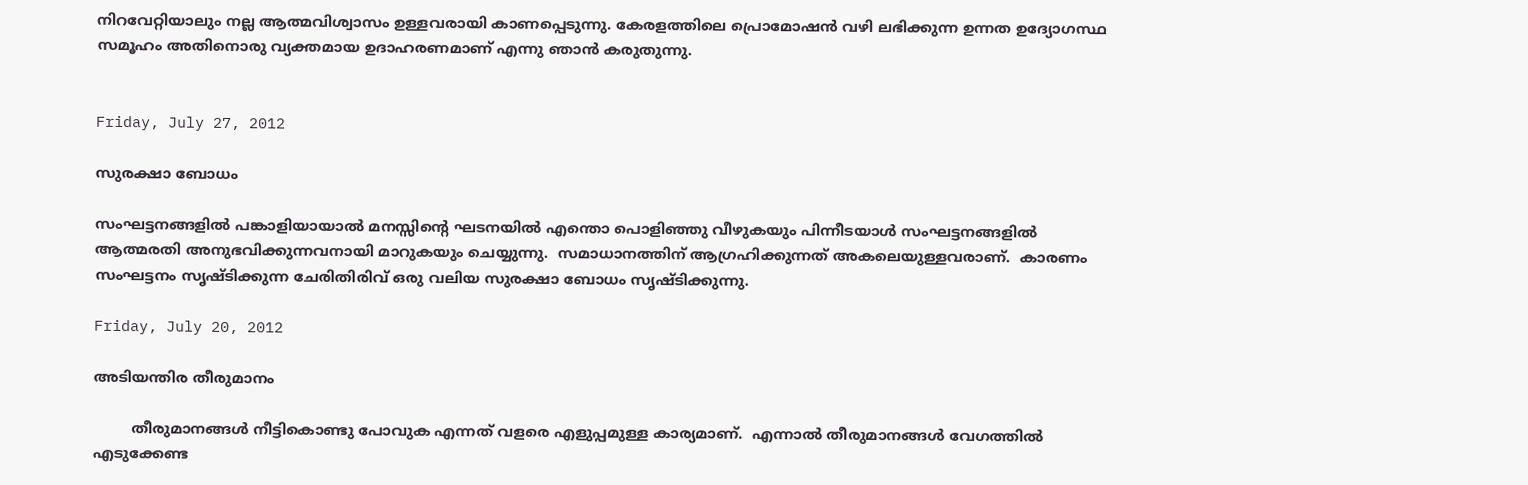നിറവേറ്റിയാലും നല്ല ആത്മവിശ്വാസം ഉള്ളവരായി കാണപ്പെടുന്നു. കേരളത്തിലെ പ്രൊമോഷന്‍ വഴി ലഭിക്കുന്ന ഉന്നത ഉദ്യോഗസ്ഥ സമൂഹം അതിനൊരു വ്യക്തമായ ഉദാഹരണമാണ് എന്നു ഞാന്‍ കരുതുന്നു.


Friday, July 27, 2012

സുരക്ഷാ ബോധം

സംഘട്ടനങ്ങളില്‍ പങ്കാളിയായാല്‍ മനസ്സിന്റെ ഘടനയില്‍ എന്തൊ പൊളിഞ്ഞു വീഴുകയും പിന്നീടയാള്‍ സംഘട്ടനങ്ങളില്‍ ആത്മരതി അനുഭവിക്കുന്നവനായി മാറുകയും ചെയ്യുന്നു.  സമാധാനത്തിന് ആഗ്രഹിക്കുന്നത് അകലെയുള്ളവരാണ്.  കാരണം സംഘട്ടനം സൃഷ്ടിക്കുന്ന ചേരിതിരിവ് ഒരു വലിയ സുരക്ഷാ ബോധം സൃഷ്ടിക്കുന്നു.

Friday, July 20, 2012

അടിയന്തിര തീരുമാനം

        തീരുമാനങ്ങള്‍ നീട്ടികൊണ്ടു പോവുക എന്നത് വളരെ എളുപ്പമുള്ള കാര്യമാണ്.  എന്നാല്‍ തീരുമാനങ്ങള്‍ വേഗത്തില്‍ എടുക്കേണ്ട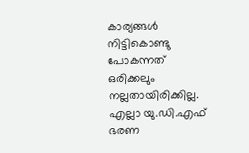കാര്യങ്ങള്‍ നിട്ടികൊണ്ടു പോകന്നത് ഒരിക്കലും നല്ലതായിരിക്കില്ല.  എല്ലാ യു.ഡി.എഫ് ഭരണ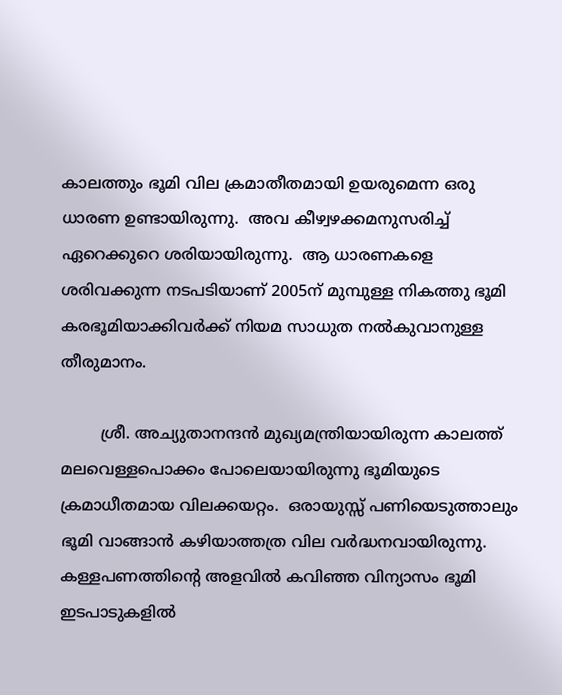കാലത്തും ഭൂമി വില ക്രമാതീതമായി ഉയരുമെന്ന ഒരു ധാരണ ഉണ്ടായിരുന്നു.  അവ കീഴ്വഴക്കമനുസരിച്ച് ഏറെക്കുറെ ശരിയായിരുന്നു.  ആ ധാരണകളെ ശരിവക്കുന്ന നടപടിയാണ് 2005ന് മുമ്പുള്ള നികത്തു ഭൂമി കരഭൂമിയാക്കിവര്‍ക്ക് നിയമ സാധുത നല്‍കുവാനുള്ള തീരുമാനം.

        ശ്രീ. അച്യുതാനന്ദന്‍ മുഖ്യമന്ത്രിയായിരുന്ന കാലത്ത് മലവെള്ളപൊക്കം പോലെയായിരുന്നു ഭൂമിയുടെ ക്രമാധീതമായ വിലക്കയറ്റം.  ഒരായുസ്സ് പണിയെടുത്താലും ഭൂമി വാങ്ങാന്‍ കഴിയാത്തത്ര വില വര്‍ദ്ധനവായിരുന്നു.  കള്ളപണത്തിന്റെ അളവില്‍ കവിഞ്ഞ വിന്യാസം ഭൂമി ഇടപാടുകളില്‍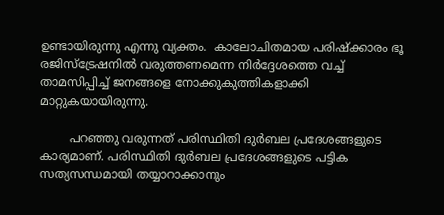ഉണ്ടായിരുന്നു എന്നു വ്യക്തം.  കാലോചിതമായ പരിഷ്ക്കാരം ഭൂ രജിസ്ട്രേഷനില്‍ വരുത്തണമെന്ന നിര്‍ദ്ദേശത്തെ വച്ച് താമസിപ്പിച്ച് ജനങ്ങളെ നോക്കുകുത്തികളാക്കി മാറ്റുകയായിരുന്നു.

        പറഞ്ഞു വരുന്നത് പരിസ്ഥിതി ദുര്‍ബല പ്രദേശങ്ങളുടെ കാര്യമാണ്. പരിസ്ഥിതി ദുര്‍ബല പ്രദേശങ്ങളുടെ പട്ടിക സത്യസന്ധമായി തയ്യാറാക്കാനും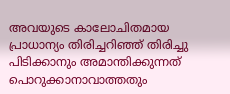അവയുടെ കാലോചിതമായ പ്രാധാന്യം തിരിച്ചറിഞ്ഞ് തിരിച്ചു പിടിക്കാനും അമാന്തിക്കുന്നത് പൊറുക്കാനാവാത്തതും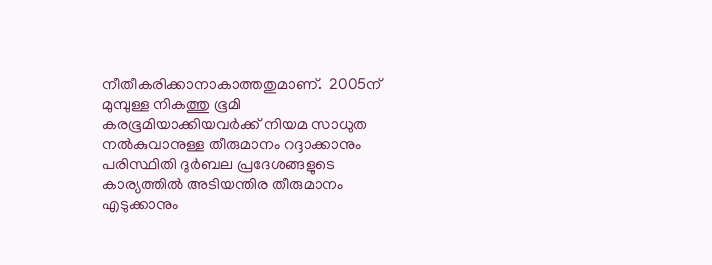നീതീകരിക്കാനാകാത്തതുമാണ്.  2005ന് മുമ്പുള്ള നികത്തു ഭൂമി കരഭൂമിയാക്കിയവര്‍ക്ക് നിയമ സാധുത നല്‍കുവാനുള്ള തീരുമാനം റദ്ദാക്കാനും പരിസ്ഥിതി ദുര്‍ബല പ്രദേശങ്ങളുടെ കാര്യത്തില്‍ അടിയന്തിര തീരുമാനം എടുക്കാനും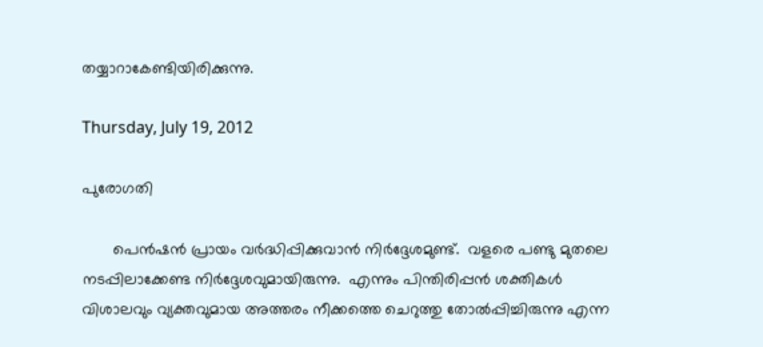തയ്യാറാകേണ്ടിയിരിക്കുന്നു.

Thursday, July 19, 2012

പുരോഗതി

       പെന്‍ഷന്‍ പ്രായം വര്‍ദ്ധിപ്പിക്കുവാന്‍ നിര്‍ദ്ദേശമുണ്ട്.  വളരെ പണ്ടു മുതലെ നടപ്പിലാക്കേണ്ട നിര്‍ദ്ദേശവുമായിരുന്നു.  എന്നും പിന്തിരിപ്പന്‍ ശക്തികള്‍ വിശാലവും വ്യക്തവുമായ അത്തരം നീക്കത്തെ ചെറുത്തു തോല്‍പ്പിച്ചിരുന്നു എന്ന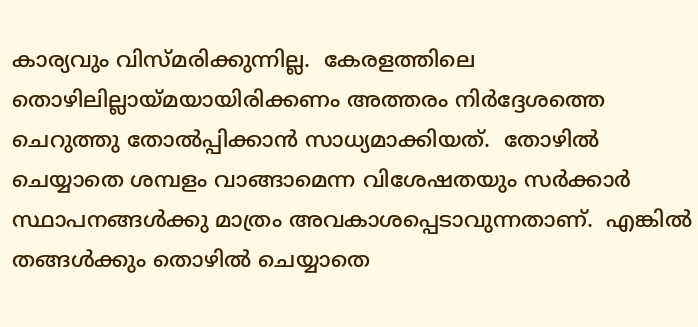കാര്യവും വിസ്മരിക്കുന്നില്ല.  കേരളത്തിലെ തൊഴിലില്ലായ്മയായിരിക്കണം അത്തരം നിര്‍ദ്ദേശത്തെ ചെറുത്തു തോല്‍പ്പിക്കാന്‍ സാധ്യമാക്കിയത്.  തോഴില്‍ ചെയ്യാതെ ശമ്പളം വാങ്ങാമെന്ന വിശേഷതയും സര്‍ക്കാര്‍ സ്ഥാപനങ്ങള്‍ക്കു മാത്രം അവകാശപ്പെടാവുന്നതാണ്.  എങ്കില്‍ തങ്ങള്‍ക്കും തൊഴില്‍ ചെയ്യാതെ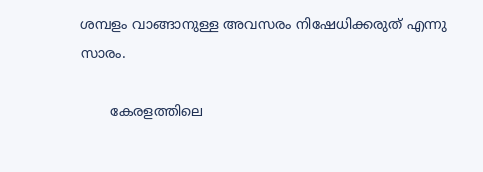ശമ്പളം വാങ്ങാനുള്ള അവസരം നിഷേധിക്കരുത് എന്നു സാരം.

       കേരളത്തിലെ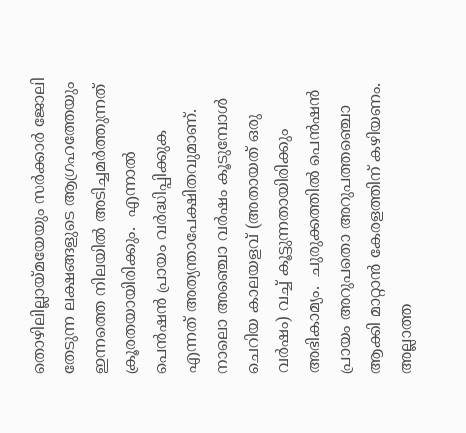തൊഴിലില്ലായ്മയേയും സര്‍ക്കാര്‍ ജോലി തേടുന്ന ലക്ഷങ്ങളുടെ ആഗ്രഹത്തേയും ഇന്നത്തെ നിലയില്‍ അടിച്ചമര്‍ത്തുന്നത് ക്രൂരതയായിരിക്കും.  എന്നാല്‍ പെന്‍ഷന്‍ പ്രായം വര്‍ദ്ധിപ്പിക്കുക എന്നത് അത്യന്താപേക്ഷിതവുമാണ്.  നാലൊ അഞ്ചൊ വര്‍ഷം കൂടുമ്പോള്‍ ചെറിയ കാലയളവ് (അതായത് ഒരു വര്‍ഷം) വച്ച് കൂട്ടുന്നതായിരിക്കും അഭികാമ്യം.  ചുരുക്കത്തില്‍ പെന്‍ഷന്‍ പ്രായം അറുപതൊ അറുപത്തഞ്ചൊ ആക്കി മാറ്റാന്‍ കേരളത്തിന് കഴിയണം.  അല്ലാത്ത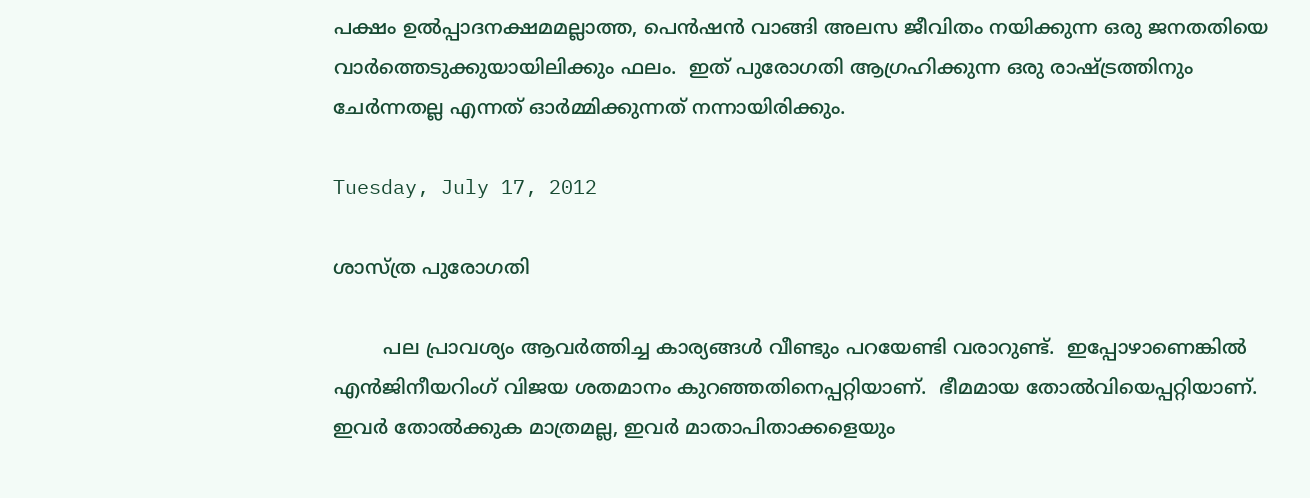പക്ഷം ഉല്‍പ്പാദനക്ഷമമല്ലാത്ത, പെന്‍ഷന്‍ വാങ്ങി അലസ ജീവിതം നയിക്കുന്ന ഒരു ജനതതിയെ വാര്‍ത്തെടുക്കുയായിലിക്കും ഫലം.  ഇത് പുരോഗതി ആഗ്രഹിക്കുന്ന ഒരു രാഷ്ട്രത്തിനും ചേര്‍ന്നതല്ല എന്നത് ഓര്‍മ്മിക്കുന്നത് നന്നായിരിക്കും.

Tuesday, July 17, 2012

ശാസ്ത്ര പുരോഗതി

        പല പ്രാവശ്യം ആവര്‍ത്തിച്ച കാര്യങ്ങള്‍ വീണ്ടും പറയേണ്ടി വരാറുണ്ട്.  ഇപ്പോഴാണെങ്കില്‍ എന്‍ജിനീയറിംഗ് വിജയ ശതമാനം കുറഞ്ഞതിനെപ്പറ്റിയാണ്.  ഭീമമായ തോല്‍വിയെപ്പറ്റിയാണ്.  ഇവര്‍ തോല്‍ക്കുക മാത്രമല്ല, ഇവര്‍ മാതാപിതാക്കളെയും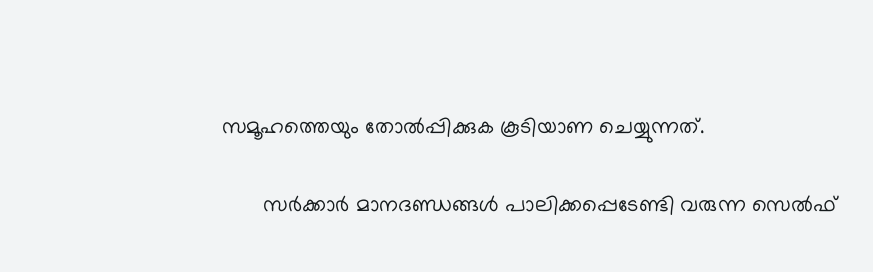സമൂഹത്തെയും തോല്‍പ്പിക്കുക കൂടിയാണ ചെയ്യുന്നത്.

       സര്‍ക്കാര്‍ മാനദണ്ഡങ്ങള്‍ പാലിക്കപ്പെടേണ്ടി വരുന്ന സെല്‍ഫ്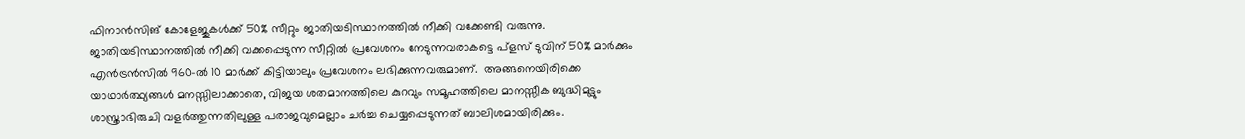ഫിനാന്‍സിങ് കോളേജുകള്‍ക്ക് 50% സീറ്റും ജാതിയടിസ്ഥാനത്തില്‍ നീക്കി വക്കേണ്ടി വരുന്നു.  ജാതിയടിസ്ഥാനത്തില്‍ നീക്കി വക്കപ്പെടുന്ന സീറ്റില്‍ പ്രവേശനം നേടുന്നവരാകട്ടെ പ്ളസ് ടുവിന് 50% മാര്‍ക്കും എന്‍ട്രന്‍സില്‍ 960-ല്‍ 10 മാര്‍ക്ക് കിട്ടിയാലും പ്രവേശനം ലഭിക്കുന്നവരുമാണ്.  അങ്ങനെയിരിക്കെ യാഥാര്‍ത്ഥ്യങ്ങള്‍ മനസ്സിലാക്കാതെ, വിജയ ശതമാനത്തിലെ കുറവും സമൂഹത്തിലെ മാനസ്സീക ബുദ്ധിമുട്ടും ശാസ്ത്രാഭിരുചി വളര്‍ത്തുന്നതിലുള്ള പരാജവുമെല്ലാം ചര്‍ച്ച ചെയ്യപ്പെടുന്നത് ബാലിശമായിരിക്കും.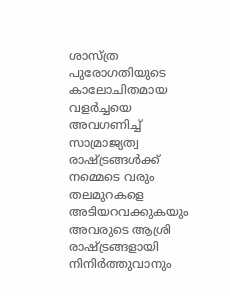ശാസ്ത്ര പുരോഗതിയുടെ കാലോചിതമായ വളര്‍ച്ചയെ അവഗണിച്ച് സാമ്രാജ്യത്വ രാഷ്ട്രങ്ങള്‍ക്ക് നമ്മെടെ വരും തലമുറകളെ അടിയറവക്കുകയും അവരുടെ ആശ്രി രാഷ്ട്രങ്ങളായി നിനിര്‍ത്തുവാനും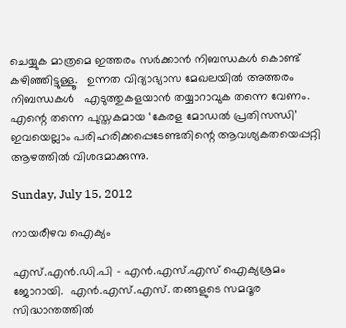ചെയ്യുക മാത്രമെ ഇത്തരം സര്‍ക്കാന്‍ നിബന്ധകള്‍ കൊണ്ട് കഴിഞ്ഞിട്ടുള്ളൂ.   ഉന്നത വിദ്യാഭ്യാസ മേഖലയില്‍ അത്തരം നിബന്ധകള്‍   എടുത്തുകളയാന്‍ തയ്യാറാവുക തന്നെ വേണം.  എന്റെ തന്നെ പുസ്തകമായ ‘കേരള മോഡല്‍ പ്രതിസന്ധി’ ഇവയെല്ലാം പരിഹരിക്കപ്പെടേണ്ടതിന്റെ ആവശ്യകതയെപ്പറ്റി ആഴത്തില്‍ വിശദമാക്കുന്നു.

Sunday, July 15, 2012

നായരീഴവ ഐക്യം

എസ്.എന്‍.ഡി.പി - എന്‍.എസ്.എസ് ഐക്യശ്രമം ജോറായി.  എന്‍.എസ്.എസ്. തങ്ങളുടെ സമദൂര സിദ്ധാന്തത്തില്‍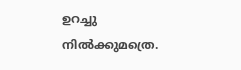ഉറച്ചു നില്‍ക്കുമത്രെ.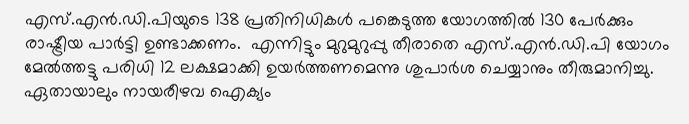എസ്.എന്‍.ഡി.പിയുടെ 138 പ്രതിനിധികള്‍ പങ്കെടുത്ത യോഗത്തില്‍ 130 പേര്‍ക്കും രാഷ്ട്രീയ പാര്‍ട്ടി ഉണ്ടാക്കണം.  എന്നിട്ടും മുറുമുറുപ്പു തീരാതെ എസ്.എന്‍.ഡി.പി യോഗം മേല്‍ത്തട്ടു പരിധി 12 ലക്ഷമാക്കി ഉയര്‍ത്തണമെന്നു ശുപാര്‍ശ ചെയ്യാനും തീരുമാനിച്ചു.  ഏതായാലും നായരീഴവ ഐക്യം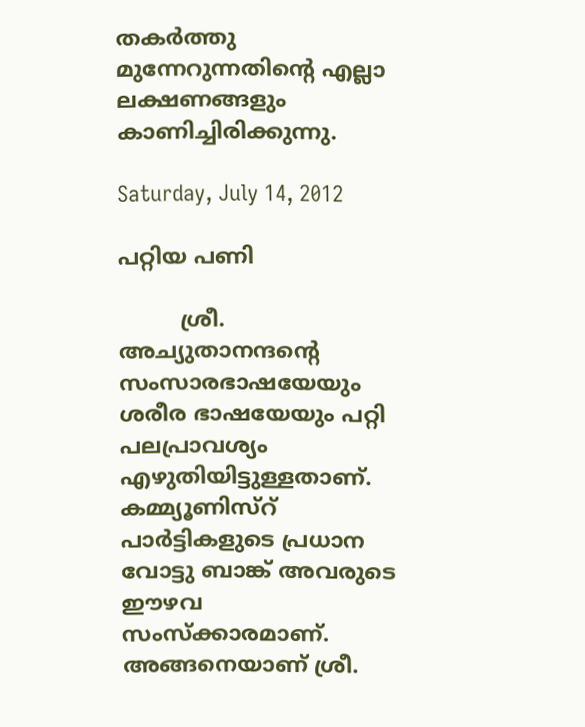തകര്‍ത്തു മുന്നേറുന്നതിന്റെ എല്ലാ ലക്ഷണങ്ങളും കാണിച്ചിരിക്കുന്നു.

Saturday, July 14, 2012

പറ്റിയ പണി

         ശ്രീ. അച്യുതാനന്ദന്റെ സംസാരഭാഷയേയും ശരീര ഭാഷയേയും പറ്റി പലപ്രാവശ്യം എഴുതിയിട്ടുള്ളതാണ്.  കമ്മ്യൂണിസ്റ് പാര്‍ട്ടികളുടെ പ്രധാന വോട്ടു ബാങ്ക് അവരുടെ ഈഴവ സംസ്ക്കാരമാണ്.  അങ്ങനെയാണ് ശ്രീ.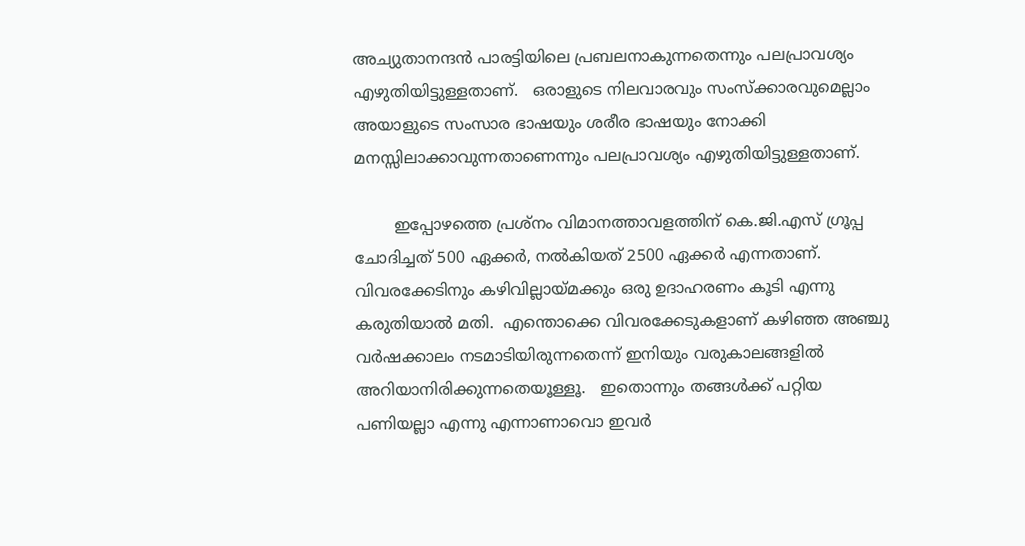അച്യുതാനന്ദന്‍ പാരട്ടിയിലെ പ്രബലനാകുന്നതെന്നും പലപ്രാവശ്യം എഴുതിയിട്ടുള്ളതാണ്.   ഒരാളുടെ നിലവാരവും സംസ്ക്കാരവുമെല്ലാം അയാളുടെ സംസാര ഭാഷയും ശരീര ഭാഷയും നോക്കി മനസ്സിലാക്കാവുന്നതാണെന്നും പലപ്രാവശ്യം എഴുതിയിട്ടുള്ളതാണ്.

        ഇപ്പോഴത്തെ പ്രശ്നം വിമാനത്താവളത്തിന് കെ.ജി.എസ് ഗ്രൂപ്പ ചോദിച്ചത് 500 ഏക്കര്‍, നല്‍കിയത് 2500 ഏക്കര്‍ എന്നതാണ്.  വിവരക്കേടിനും കഴിവില്ലായ്മക്കും ഒരു ഉദാഹരണം കൂടി എന്നു കരുതിയാല്‍ മതി.  എന്തൊക്കെ വിവരക്കേടുകളാണ് കഴിഞ്ഞ അഞ്ചു വര്‍ഷക്കാലം നടമാടിയിരുന്നതെന്ന് ഇനിയും വരുകാലങ്ങളില്‍ അറിയാനിരിക്കുന്നതെയൂള്ളൂ.   ഇതൊന്നും തങ്ങള്‍ക്ക് പറ്റിയ പണിയല്ലാ എന്നു എന്നാണാവൊ ഇവര്‍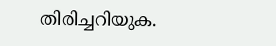തിരിച്ചറിയുക.